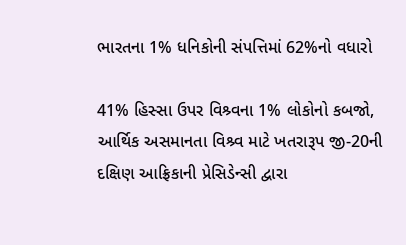ભારતના 1% ધનિકોની સંપત્તિમાં 62%નો વધારો

41% હિસ્સા ઉપર વિશ્ર્વના 1% લોકોનો કબજો, આર્થિક અસમાનતા વિશ્ર્વ માટે ખતરારૂપ જી-20ની દક્ષિણ આફ્રિકાની પ્રેસિડેન્સી દ્વારા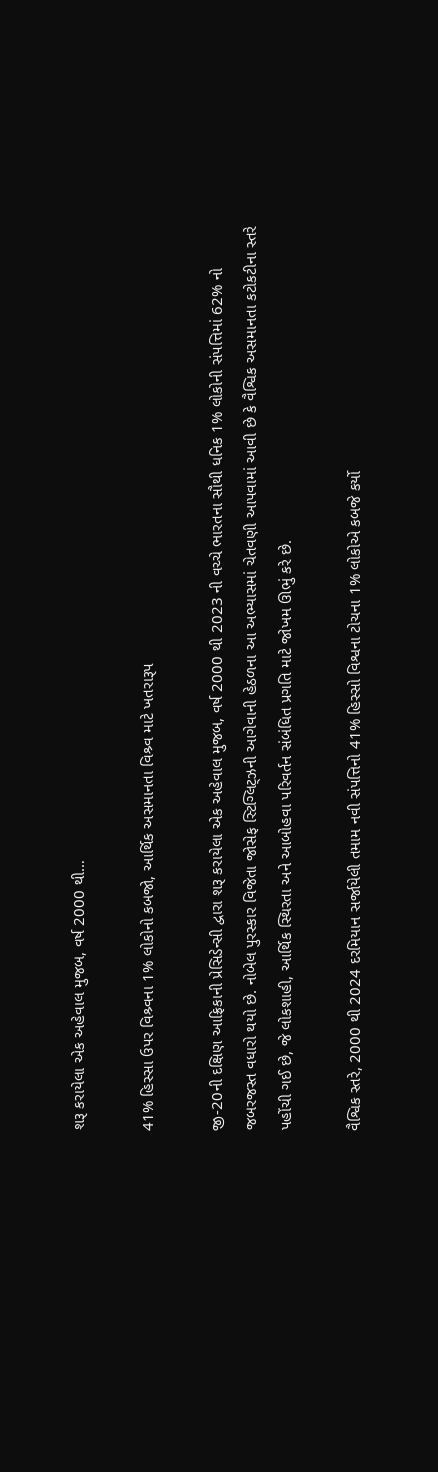શરૂ કરાયેલા એક અહેવાલ મુજબ, વર્ષ 2000 થી…

41% હિસ્સા ઉપર વિશ્ર્વના 1% લોકોનો કબજો, આર્થિક અસમાનતા વિશ્ર્વ માટે ખતરારૂપ

જી-20ની દક્ષિણ આફ્રિકાની પ્રેસિડેન્સી દ્વારા શરૂ કરાયેલા એક અહેવાલ મુજબ, વર્ષ 2000 થી 2023 ની વચ્ચે ભારતના સૌથી ધનિક 1% લોકોની સંપત્તિમાં 62% નો જબરજસ્ત વધારો થયો છે. નોબેલ પુરસ્કાર વિજેતા જોસેફ સ્ટિગ્લિટ્ઝની આગેવાની હેઠળના આ અભ્યાસમાં ચેતવણી આપવામાં આવી છે કે વૈશ્વિક અસમાનતા કટોકટીના સ્તરે પહોંચી ગઈ છે, જે લોકશાહી, આર્થિક સ્થિરતા અને આબોહવા પરિવર્તન સંબંધિત પ્રગતિ માટે જોખમ ઊભું કરે છે.

વૈશ્વિક સ્તરે, 2000 થી 2024 દરમિયાન સર્જાયેલી તમામ નવી સંપત્તિનો 41% હિસ્સો વિશ્વના ટોચના 1% લોકોએ કબજે કર્યો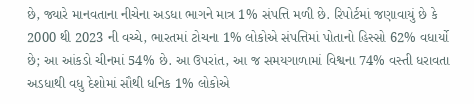છે, જ્યારે માનવતાના નીચેના અડધા ભાગને માત્ર 1% સંપત્તિ મળી છે. રિપોર્ટમાં જણાવાયું છે કે 2000 થી 2023 ની વચ્ચે, ભારતમાં ટોચના 1% લોકોએ સંપત્તિમાં પોતાનો હિસ્સો 62% વધાર્યો છે; આ આંકડો ચીનમાં 54% છે. આ ઉપરાંત, આ જ સમયગાળામાં વિશ્વના 74% વસ્તી ધરાવતા અડધાથી વધુ દેશોમાં સૌથી ધનિક 1% લોકોએ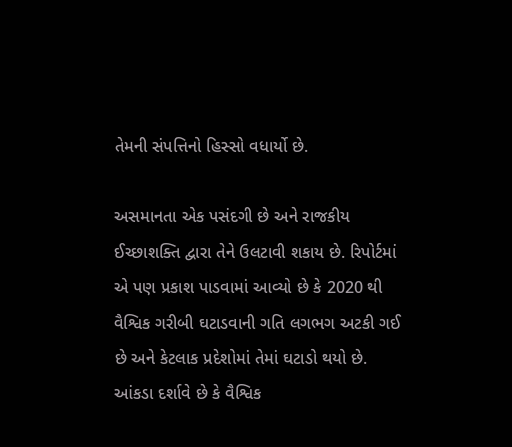તેમની સંપત્તિનો હિસ્સો વધાર્યો છે.

અસમાનતા એક પસંદગી છે અને રાજકીય ઈચ્છાશક્તિ દ્વારા તેને ઉલટાવી શકાય છે. રિપોર્ટમાં એ પણ પ્રકાશ પાડવામાં આવ્યો છે કે 2020 થી વૈશ્વિક ગરીબી ઘટાડવાની ગતિ લગભગ અટકી ગઈ છે અને કેટલાક પ્રદેશોમાં તેમાં ઘટાડો થયો છે. આંકડા દર્શાવે છે કે વૈશ્વિક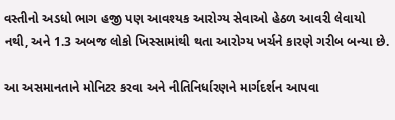વસ્તીનો અડધો ભાગ હજી પણ આવશ્યક આરોગ્ય સેવાઓ હેઠળ આવરી લેવાયો નથી, અને 1.3 અબજ લોકો ખિસ્સામાંથી થતા આરોગ્ય ખર્ચને કારણે ગરીબ બન્યા છે.

આ અસમાનતાને મોનિટર કરવા અને નીતિનિર્ધારણને માર્ગદર્શન આપવા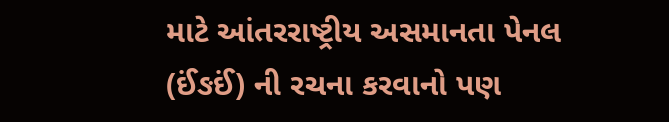માટે આંતરરાષ્ટ્રીય અસમાનતા પેનલ (ઈંઙઈં) ની રચના કરવાનો પણ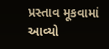પ્રસ્તાવ મૂકવામાં આવ્યો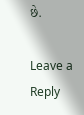છે.

Leave a Reply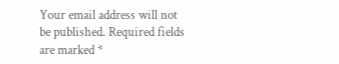Your email address will not be published. Required fields are marked *